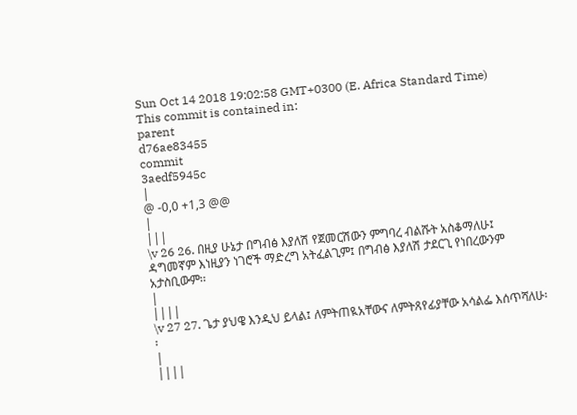Sun Oct 14 2018 19:02:58 GMT+0300 (E. Africa Standard Time)
This commit is contained in:
parent
d76ae83455
commit
3aedf5945c
|
@ -0,0 +1,3 @@
|
|||
\v 26 26. በዚያ ሁኔታ በግብፅ እያለሽ የጀመርሽውን ምግባረ ብልሹት አስቆማለሁ፤ ዳግመኛም እነዚያን ነገሮች ማድረግ አትፈልጊም፤ በግብፅ እያለሽ ታደርጊ የነበረውንም አታስቢውም፡፡
|
||||
\v 27 27. ጌታ ያህዌ እንዲህ ይላል፤ ለምትጠዪአቸውና ለምትጸየፊያቸው አሳልፌ እሰጥሻለሁ፡፡
|
||||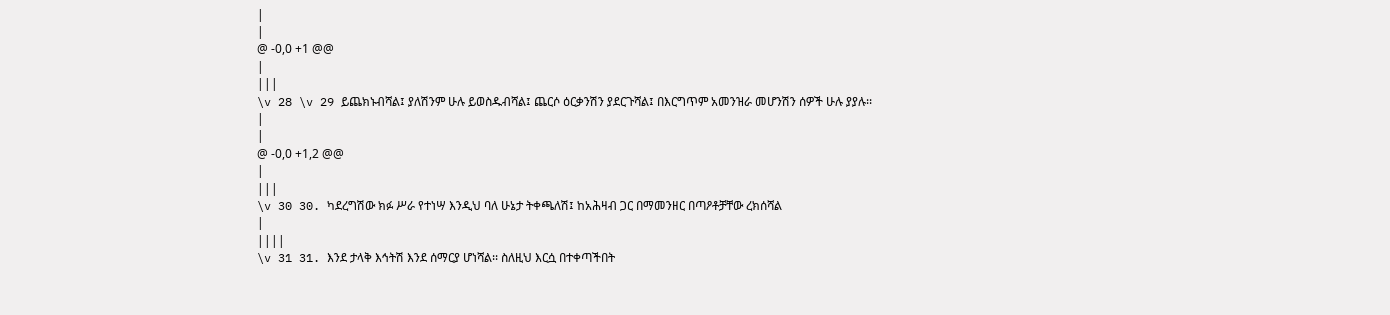|
|
@ -0,0 +1 @@
|
|||
\v 28 \v 29 ይጨክኑብሻል፤ ያለሽንም ሁሉ ይወስዱብሻል፤ ጨርሶ ዕርቃንሽን ያደርጉሻል፤ በእርግጥም አመንዝራ መሆንሽን ሰዎች ሁሉ ያያሉ፡፡
|
|
@ -0,0 +1,2 @@
|
|||
\v 30 30. ካደረግሽው ክፉ ሥራ የተነሣ እንዲህ ባለ ሁኔታ ትቀጫለሽ፤ ከአሕዛብ ጋር በማመንዘር በጣዖቶቻቸው ረክሰሻል
|
||||
\v 31 31. እንደ ታላቅ እኅትሽ እንደ ሰማርያ ሆነሻል፡፡ ስለዚህ እርሷ በተቀጣችበት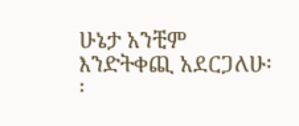ሁኔታ አንቺም እንድትቀጪ አደርጋለሁ፡፡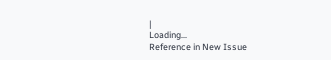|
Loading…
Reference in New Issue